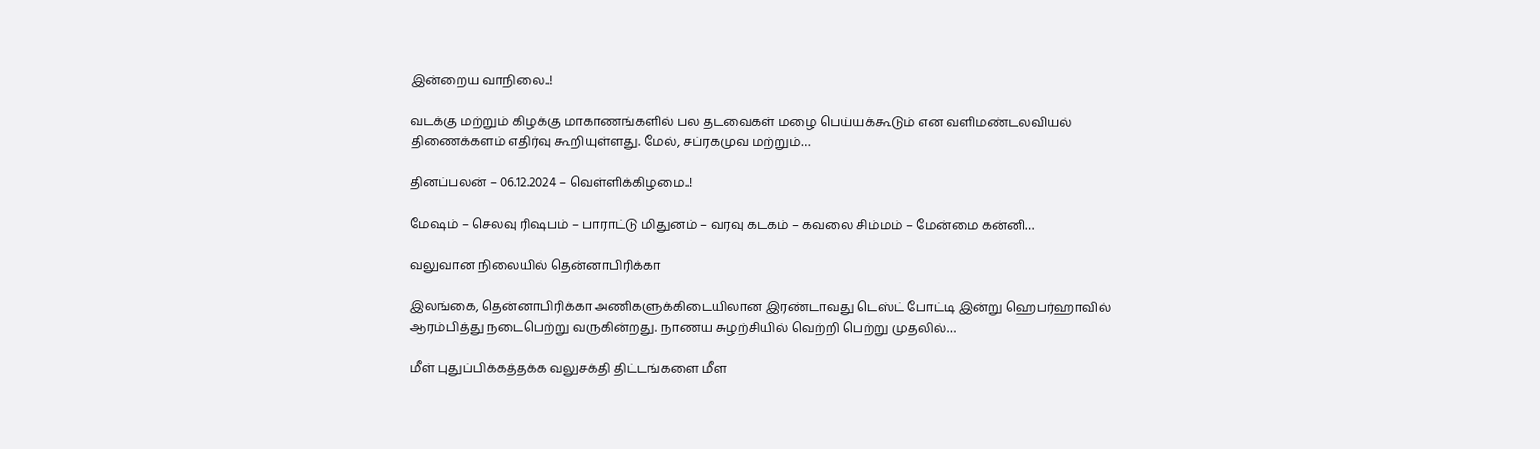இன்றைய வாநிலை..!

வடக்கு மற்றும் கிழக்கு மாகாணங்களில் பல தடவைகள் மழை பெய்யக்கூடும் என வளிமண்டலவியல் திணைக்களம் எதிர்வு கூறியுள்ளது. மேல், சப்ரகமுவ மற்றும்…

தினப்பலன் – 06.12.2024 – வெள்ளிக்கிழமை..!

மேஷம் – செலவு ரிஷபம் – பாராட்டு மிதுனம் – வரவு கடகம் – கவலை சிம்மம் – மேன்மை கன்னி…

வலுவான நிலையில் தென்னாபிரிக்கா

இலங்கை, தென்னாபிரிக்கா அணிகளுக்கிடையிலான இரண்டாவது டெஸ்ட் போட்டி இன்று ஹெபர்ஹாவில் ஆரம்பித்து நடைபெற்று வருகின்றது. நாணய சுழற்சியில் வெற்றி பெற்று முதலில்…

மீள் புதுப்பிக்கத்தக்க வலுசக்தி திட்டங்களை மீள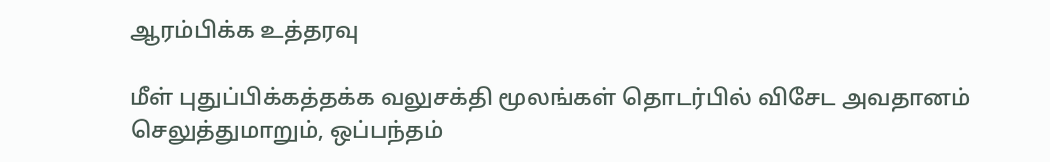ஆரம்பிக்க உத்தரவு

மீள் புதுப்பிக்கத்தக்க வலுசக்தி மூலங்கள் தொடர்பில் விசேட அவதானம் செலுத்துமாறும், ஒப்பந்தம்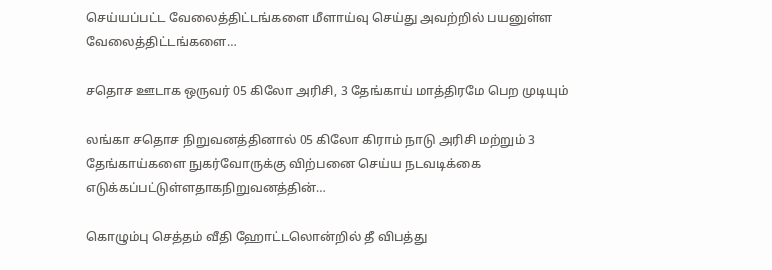செய்யப்பட்ட வேலைத்திட்டங்களை மீளாய்வு செய்து அவற்றில் பயனுள்ள வேலைத்திட்டங்களை…

சதொச ஊடாக ஒருவர் 05 கிலோ அரிசி, 3 தேங்காய் மாத்திரமே பெற முடியும்

லங்கா சதொச நிறுவனத்தினால் 05 கிலோ கிராம் நாடு அரிசி மற்றும் 3 தேங்காய்களை நுகர்வோருக்கு விற்பனை செய்ய நடவடிக்கை எடுக்கப்பட்டுள்ளதாகநிறுவனத்தின்…

கொழும்பு செத்தம் வீதி ஹோட்டலொன்றில் தீ விபத்து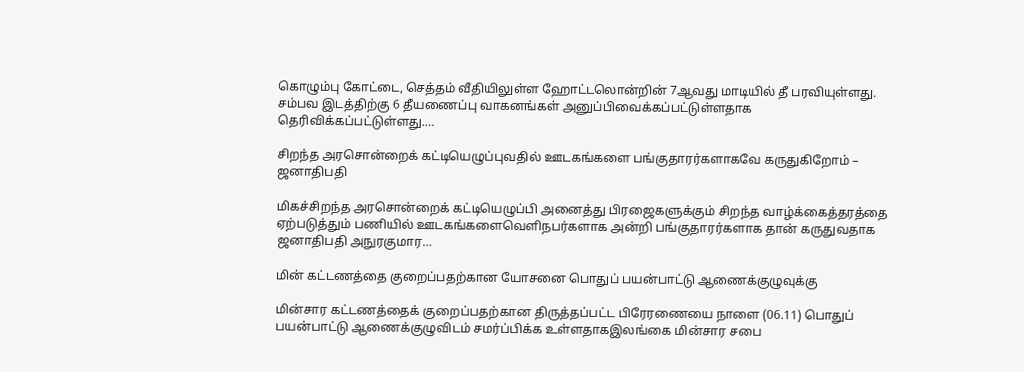கொழும்பு கோட்டை, செத்தம் வீதியிலுள்ள ஹோட்டலொன்றின் 7ஆவது மாடியில் தீ பரவியுள்ளது. சம்பவ இடத்திற்கு 6 தீயணைப்பு வாகனங்கள் அனுப்பிவைக்கப்பட்டுள்ளதாக தெரிவிக்கப்பட்டுள்ளது.…

சிறந்த அரசொன்றைக் கட்டியெழுப்புவதில் ஊடகங்களை பங்குதாரர்களாகவே கருதுகிறோம் – ஜனாதிபதி

மிகச்சிறந்த அரசொன்றைக் கட்டியெழுப்பி அனைத்து பிரஜைகளுக்கும் சிறந்த வாழ்க்கைத்தரத்தை ஏற்படுத்தும் பணியில் ஊடகங்களைவெளிநபர்களாக அன்றி பங்குதாரர்களாக தான் கருதுவதாக ஜனாதிபதி அநுரகுமார…

மின் கட்டணத்தை குறைப்பதற்கான யோசனை பொதுப் பயன்பாட்டு ஆணைக்குழுவுக்கு

மின்சார கட்டணத்தைக் குறைப்பதற்கான திருத்தப்பட்ட பிரேரணையை நாளை (06.11) பொதுப் பயன்பாட்டு ஆணைக்குழுவிடம் சமர்ப்பிக்க உள்ளதாகஇலங்கை மின்சார சபை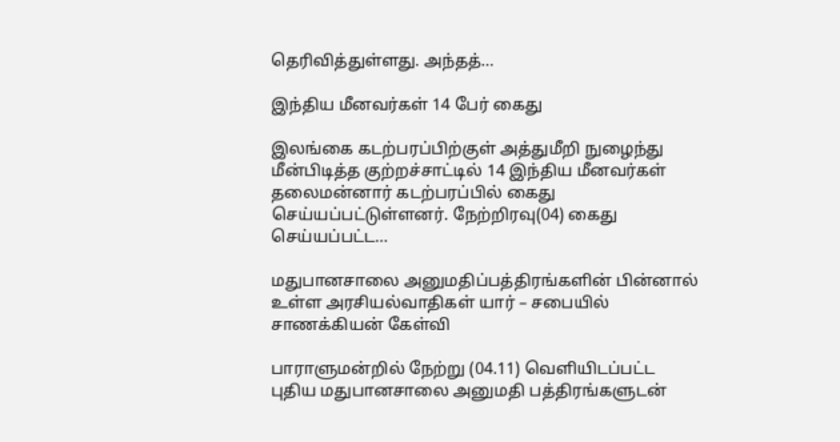தெரிவித்துள்ளது. அந்தத்…

இந்திய மீனவர்கள் 14 பேர் கைது

இலங்கை கடற்பரப்பிற்குள் அத்துமீறி நுழைந்து மீன்பிடித்த குற்றச்சாட்டில் 14 இந்திய மீனவர்கள் தலைமன்னார் கடற்பரப்பில் கைது செய்யப்பட்டுள்ளனர். நேற்றிரவு(04) கைது செய்யப்பட்ட…

மதுபானசாலை அனுமதிப்பத்திரங்களின் பின்னால் உள்ள அரசியல்வாதிகள் யார் – சபையில் சாணக்கியன் கேள்வி

பாராளுமன்றில் நேற்று (04.11) வெளியிடப்பட்ட புதிய மதுபானசாலை அனுமதி பத்திரங்களுடன்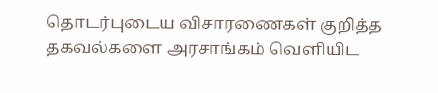தொடர்புடைய விசாரணைகள் குறித்த தகவல்களை அரசாங்கம் வெளியிட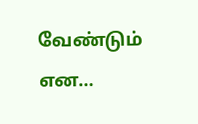வேண்டும் என…